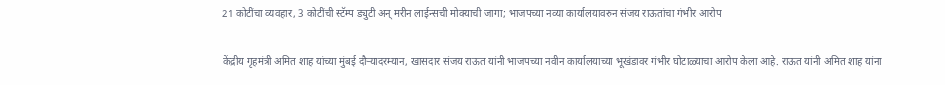21 कोटींचा व्यवहार, 3 कोटींची स्टॅम्प ड्युटी अन् मरीन लाईन्सची मोक्याची जागा; भाजपच्या नव्या कार्यालयावरुन संजय राऊतांचा गंभीर आरोप

केंद्रीय गृहमंत्री अमित शाह यांच्या मुंबई दौऱ्यादरम्यान, खासदार संजय राऊत यांनी भाजपच्या नवीन कार्यालयाच्या भूखंडावर गंभीर घोटाळ्याचा आरोप केला आहे. राऊत यांनी अमित शाह यांना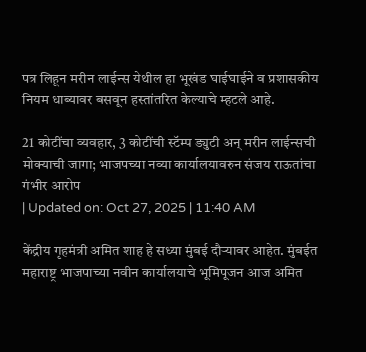पत्र लिहून मरीन लाईन्स येथील हा भूखंड घाईघाईने व प्रशासकीय नियम धाब्यावर बसवून हस्तांतरित केल्याचे म्हटले आहे.

21 कोटींचा व्यवहार, 3 कोटींची स्टॅम्प ड्युटी अन् मरीन लाईन्सची मोक्याची जागा; भाजपच्या नव्या कार्यालयावरुन संजय राऊतांचा गंभीर आरोप
| Updated on: Oct 27, 2025 | 11:40 AM

केंद्रीय गृहमंत्री अमित शाह हे सध्या मुंबई दौऱ्यावर आहेत. मुंबईत महाराष्ट्र भाजपाच्या नवीन कार्यालयाचे भूमिपूजन आज अमित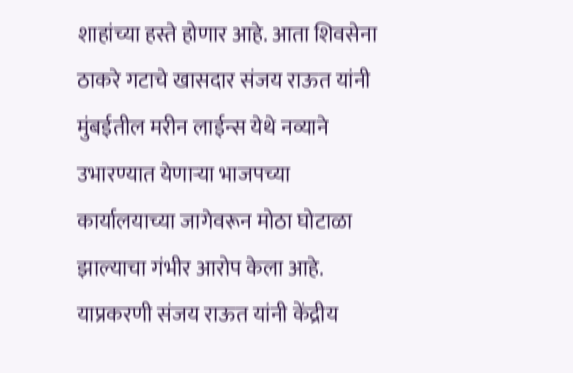शाहांच्या हस्ते होणार आहे. आता शिवसेना ठाकरे गटाचे खासदार संजय राऊत यांनी मुंबईतील मरीन लाईन्स येथे नव्याने उभारण्यात येणाऱ्या भाजपच्या कार्यालयाच्या जागेवरून मोठा घोटाळा झाल्याचा गंभीर आरोप केला आहे. याप्रकरणी संजय राऊत यांनी केंद्रीय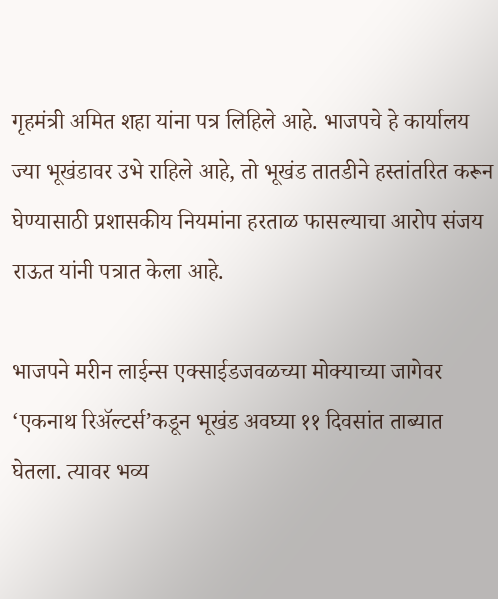गृहमंत्री अमित शहा यांना पत्र लिहिले आहे. भाजपचे हे कार्यालय ज्या भूखंडावर उभे राहिले आहे, तो भूखंड तातडीने हस्तांतरित करून घेण्यासाठी प्रशासकीय नियमांना हरताळ फासल्याचा आरोप संजय राऊत यांनी पत्रात केला आहे.

भाजपने मरीन लाईन्स एक्साईडजवळच्या मोक्याच्या जागेवर ‘एकनाथ रिॲल्टर्स’कडून भूखंड अवघ्या ११ दिवसांत ताब्यात घेतला. त्यावर भव्य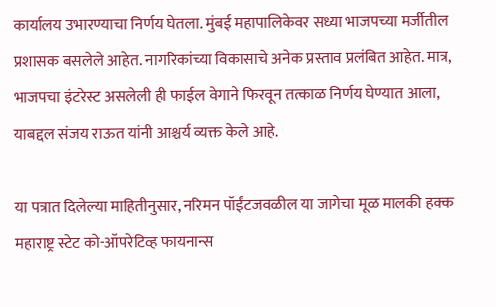कार्यालय उभारण्याचा निर्णय घेतला. मुंबई महापालिकेवर सध्या भाजपच्या मर्जीतील प्रशासक बसलेले आहेत. नागरिकांच्या विकासाचे अनेक प्रस्ताव प्रलंबित आहेत. मात्र, भाजपचा इंटरेस्ट असलेली ही फाईल वेगाने फिरवून तत्काळ निर्णय घेण्यात आला, याबद्दल संजय राऊत यांनी आश्चर्य व्यक्त केले आहे.

या पत्रात दिलेल्या माहितीनुसार, नरिमन पॉईंटजवळील या जागेचा मूळ मालकी हक्क महाराष्ट्र स्टेट को-ऑपरेटिव्ह फायनान्स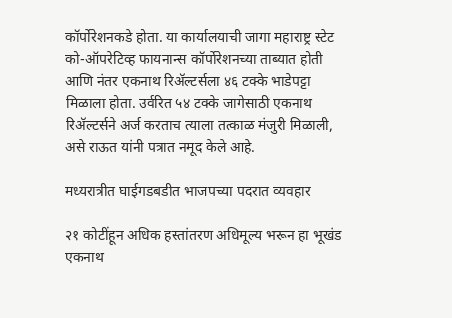कॉर्पोरेशनकडे होता. या कार्यालयाची जागा महाराष्ट्र स्टेट को-ऑपरेटिव्ह फायनान्स कॉर्पोरेशनच्या ताब्यात होती आणि नंतर एकनाथ रिॲल्टर्सला ४६ टक्के भाडेपट्टा मिळाला होता. उर्वरित ५४ टक्के जागेसाठी एकनाथ रिॲल्टर्सने अर्ज करताच त्याला तत्काळ मंजुरी मिळाली, असे राऊत यांनी पत्रात नमूद केले आहे.

मध्यरात्रीत घाईगडबडीत भाजपच्या पदरात व्यवहार

२१ कोटींहून अधिक हस्तांतरण अधिमूल्य भरून हा भूखंड एकनाथ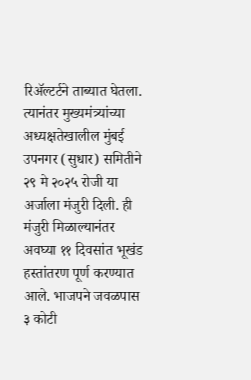रिॲल्टर्टने ताब्यात घेतला. त्यानंतर मुख्यमंत्र्यांच्या अध्यक्षतेखालील मुंबई उपनगर (सुधार) समितीने २९ मे २०२५ रोजी या अर्जाला मंजुरी दिली. ही मंजुरी मिळाल्यानंतर अवघ्या ११ दिवसांत भूखंड हस्तांतरण पूर्ण करण्यात आले. भाजपने जवळपास ३ कोटी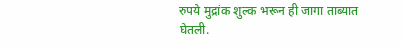रुपये मुद्रांक शुल्क भरून ही जागा ताब्यात घेतली.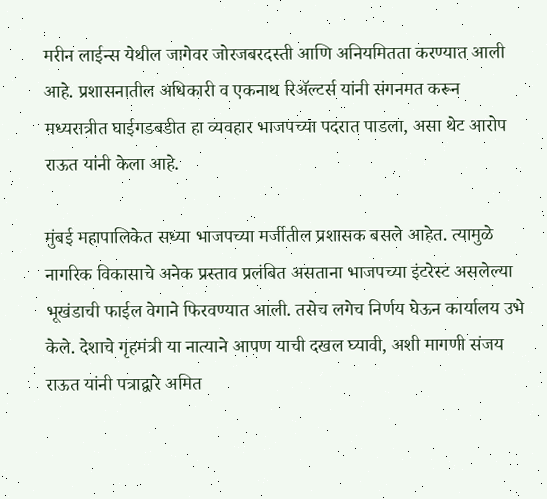मरीन लाईन्स येथील जागेवर जोरजबरदस्ती आणि अनियमितता करण्यात आली आहे. प्रशासनातील अधिकारी व एकनाथ रिॲल्टर्स यांनी संगनमत करून मध्यरात्रीत घाईगडबडीत हा व्यवहार भाजपच्या पदरात पाडला, असा थेट आरोप राऊत यांनी केला आहे.

मुंबई महापालिकेत सध्या भाजपच्या मर्जीतील प्रशासक बसले आहेत. त्यामुळे नागरिक विकासाचे अनेक प्रस्ताव प्रलंबित असताना भाजपच्या इंटरेस्ट असलेल्या भूखंडाची फाईल वेगाने फिरवण्यात आली. तसेच लगेच निर्णय घेऊन कार्यालय उभे केले. देशाचे गृहमंत्री या नात्याने आपण याची दखल घ्यावी, अशी मागणी संजय राऊत यांनी पत्राद्वारे अमित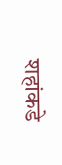शहांकडे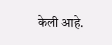केली आहे.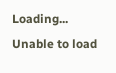Loading...
Unable to load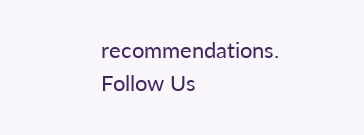recommendations.
Follow Us